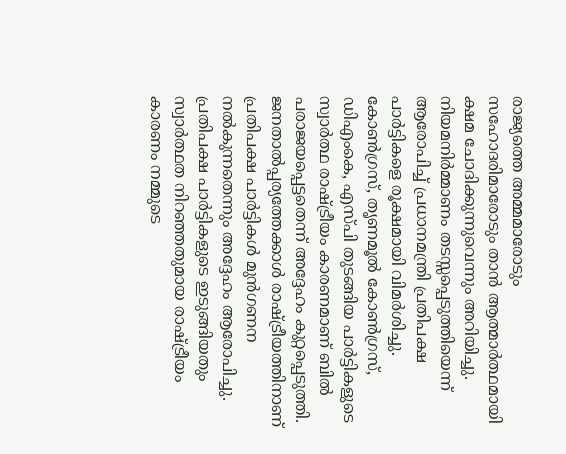രാജ്യത്തെ അമ്മമാരോടും സഹോദരിമാരോടും താൻ ആത്മാർത്ഥമായി ക്ഷമ ചോദിക്കുന്നുവെന്നും അറിയിച്ചു.
നിയമനിർമ്മാണം തടസ്സപ്പെടുത്തിയെന്ന് ആരോപിച്ച് പ്രധാനമന്ത്രി പ്രതിപക്ഷ പാർട്ടികളെ രൂക്ഷമായി വിമർശിച്ചു. കോൺഗ്രസ്, തൃണമൂൽ കോൺഗ്രസ്, ഡിഎംകെ, എസ്പി തുടങ്ങിയ പാർട്ടികളുടെ സ്വാർത്ഥ രാഷ്ട്രീയം കാരണമാണ് ബിൽ പരാജയപ്പെട്ടതെന്ന് അദ്ദേഹം കുറ്റപ്പെടുത്തി. ജനതാൽപ്പര്യത്തേക്കാൾ രാഷ്ട്രീയത്തിനാണ് പ്രതിപക്ഷ പാർട്ടികൾ മുൻഗണന നൽകുന്നതെന്നും അദ്ദേഹം ആരോപിച്ചു.
പ്രതിപക്ഷ പാർട്ടികളുടെ ഇടുങ്ങിയതും സ്വാർത്ഥത നിറഞ്ഞതുമായ രാഷ്ട്രീയം കാരണം നമ്മുടെ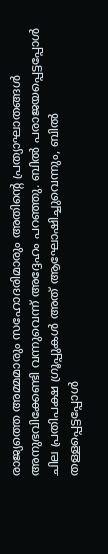രാജ്യത്തെ അമ്മമാരും സഹോദരിമാരും അതിന്റെ പ്രത്യാഘാതങ്ങൾ അനുഭവിക്കേണ്ടി വന്നുവെന്ന് അദ്ദേഹം പറഞ്ഞു. ബിൽ പരാജയപ്പെട്ടപ്പോൾ ചില പ്രതിപക്ഷ ഗ്രൂപ്പുകൾ അത് ആഘോഷിച്ചുവെന്നും, ബിൽ തള്ളപ്പെട്ടപ്പോൾ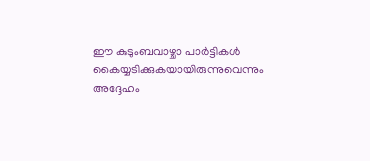ഈ കുടുംബവാഴ്ചാ പാർട്ടികൾ കൈയ്യടിക്കുകയായിരുന്നുവെന്നും അദ്ദേഹം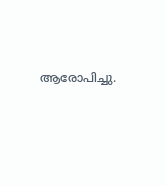ആരോപിച്ചു.